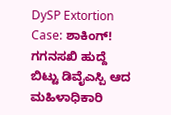DySP Extortion Case: ಶಾಕಿಂಗ್! ಗಗನಸಖಿ ಹುದ್ದೆ ಬಿಟ್ಟು ಡಿವೈಎಸ್ಪಿ ಆದ ಮಹಿಳಾಧಿಕಾರಿ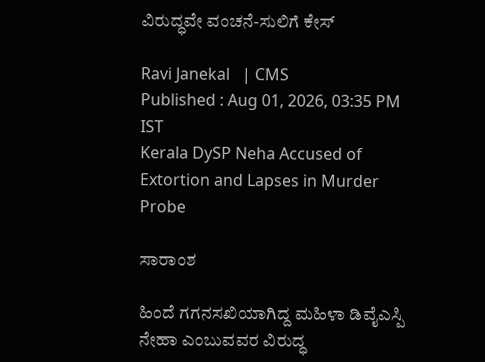ವಿರುದ್ಧವೇ ವಂಚನೆ-ಸುಲಿಗೆ ಕೇಸ್

Ravi Janekal   | CMS
Published : Aug 01, 2026, 03:35 PM IST
Kerala DySP Neha Accused of Extortion and Lapses in Murder Probe

ಸಾರಾಂಶ

ಹಿಂದೆ ಗಗನಸಖಿಯಾಗಿದ್ದ ಮಹಿಳಾ ಡಿವೈಎಸ್ಪಿ ನೇಹಾ ಎಂಬುವವರ ವಿರುದ್ಧ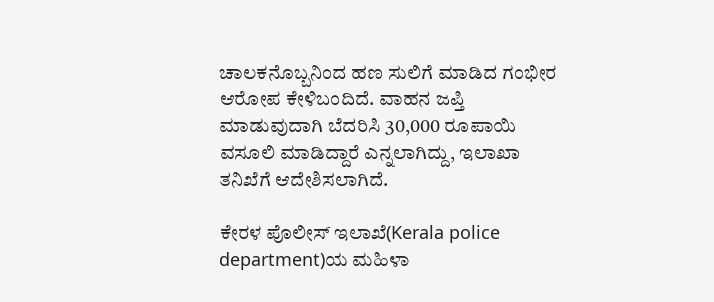ಚಾಲಕನೊಬ್ಬನಿಂದ ಹಣ ಸುಲಿಗೆ ಮಾಡಿದ ಗಂಭೀರ ಆರೋಪ ಕೇಳಿಬಂದಿದೆ. ವಾಹನ ಜಪ್ತಿ ಮಾಡುವುದಾಗಿ ಬೆದರಿಸಿ 30,000 ರೂಪಾಯಿ ವಸೂಲಿ ಮಾಡಿದ್ದಾರೆ ಎನ್ನಲಾಗಿದ್ದು, ಇಲಾಖಾ ತನಿಖೆಗೆ ಆದೇಶಿಸಲಾಗಿದೆ.

ಕೇರಳ ಪೊಲೀಸ್ ಇಲಾಖೆ(Kerala police department)ಯ ಮಹಿಳಾ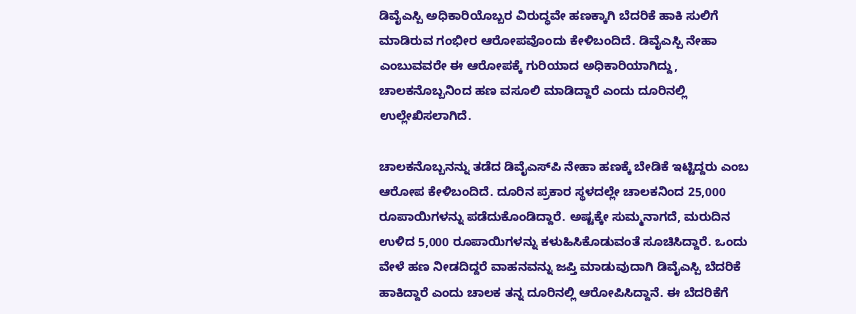ಡಿವೈಎಸ್ಪಿ ಅಧಿಕಾರಿಯೊಬ್ಬರ ವಿರುದ್ಧವೇ ಹಣಕ್ಕಾಗಿ ಬೆದರಿಕೆ ಹಾಕಿ ಸುಲಿಗೆ ಮಾಡಿರುವ ಗಂಭೀರ ಆರೋಪವೊಂದು ಕೇಳಿಬಂದಿದೆ. ಡಿವೈಎಸ್ಪಿ ನೇಹಾ ಎಂಬುವವರೇ ಈ ಆರೋಪಕ್ಕೆ ಗುರಿಯಾದ ಅಧಿಕಾರಿಯಾಗಿದ್ದು, ಚಾಲಕನೊಬ್ಬನಿಂದ ಹಣ ವಸೂಲಿ ಮಾಡಿದ್ದಾರೆ ಎಂದು ದೂರಿನಲ್ಲಿ ಉಲ್ಲೇಖಿಸಲಾಗಿದೆ.

ಚಾಲಕನೊಬ್ಬನನ್ನು ತಡೆದ ಡಿವೈಎಸ್‌ಪಿ ನೇಹಾ ಹಣಕ್ಕೆ ಬೇಡಿಕೆ ಇಟ್ಟಿದ್ದರು ಎಂಬ ಆರೋಪ ಕೇಳಿಬಂದಿದೆ. ದೂರಿನ ಪ್ರಕಾರ ಸ್ಥಳದಲ್ಲೇ ಚಾಲಕನಿಂದ 25,000 ರೂಪಾಯಿಗಳನ್ನು ಪಡೆದುಕೊಂಡಿದ್ದಾರೆ. ಅಷ್ಟಕ್ಕೇ ಸುಮ್ಮನಾಗದೆ, ಮರುದಿನ ಉಳಿದ 5,000 ರೂಪಾಯಿಗಳನ್ನು ಕಳುಹಿಸಿಕೊಡುವಂತೆ ಸೂಚಿಸಿದ್ದಾರೆ. ಒಂದು ವೇಳೆ ಹಣ ನೀಡದಿದ್ದರೆ ವಾಹನವನ್ನು ಜಪ್ತಿ ಮಾಡುವುದಾಗಿ ಡಿವೈಎಸ್ಪಿ ಬೆದರಿಕೆ ಹಾಕಿದ್ದಾರೆ ಎಂದು ಚಾಲಕ ತನ್ನ ದೂರಿನಲ್ಲಿ ಆರೋಪಿಸಿದ್ದಾನೆ. ಈ ಬೆದರಿಕೆಗೆ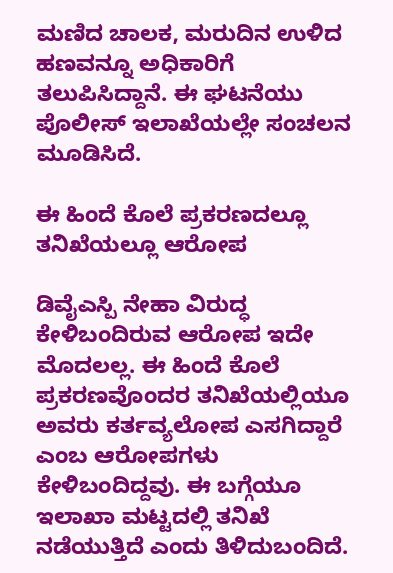ಮಣಿದ ಚಾಲಕ, ಮರುದಿನ ಉಳಿದ ಹಣವನ್ನೂ ಅಧಿಕಾರಿಗೆ ತಲುಪಿಸಿದ್ದಾನೆ. ಈ ಘಟನೆಯು ಪೊಲೀಸ್ ಇಲಾಖೆಯಲ್ಲೇ ಸಂಚಲನ ಮೂಡಿಸಿದೆ.

ಈ ಹಿಂದೆ ಕೊಲೆ ಪ್ರಕರಣದಲ್ಲೂ ತನಿಖೆಯಲ್ಲೂ ಆರೋಪ

ಡಿವೈಎಸ್ಪಿ ನೇಹಾ ವಿರುದ್ಧ ಕೇಳಿಬಂದಿರುವ ಆರೋಪ ಇದೇ ಮೊದಲಲ್ಲ. ಈ ಹಿಂದೆ ಕೊಲೆ ಪ್ರಕರಣವೊಂದರ ತನಿಖೆಯಲ್ಲಿಯೂ ಅವರು ಕರ್ತವ್ಯಲೋಪ ಎಸಗಿದ್ದಾರೆ ಎಂಬ ಆರೋಪಗಳು ಕೇಳಿಬಂದಿದ್ದವು. ಈ ಬಗ್ಗೆಯೂ ಇಲಾಖಾ ಮಟ್ಟದಲ್ಲಿ ತನಿಖೆ ನಡೆಯುತ್ತಿದೆ ಎಂದು ತಿಳಿದುಬಂದಿದೆ.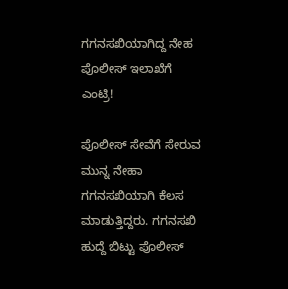ಗಗನಸಖಿಯಾಗಿದ್ದ ನೇಹ ಪೊಲೀಸ್ ಇಲಾಖೆಗೆ ಎಂಟ್ರಿ!

ಪೊಲೀಸ್ ಸೇವೆಗೆ ಸೇರುವ ಮುನ್ನ ನೇಹಾ ಗಗನಸಖಿಯಾಗಿ ಕೆಲಸ ಮಾಡುತ್ತಿದ್ದರು. ಗಗನಸಖಿ ಹುದ್ದೆ ಬಿಟ್ಟು ಪೊಲೀಸ್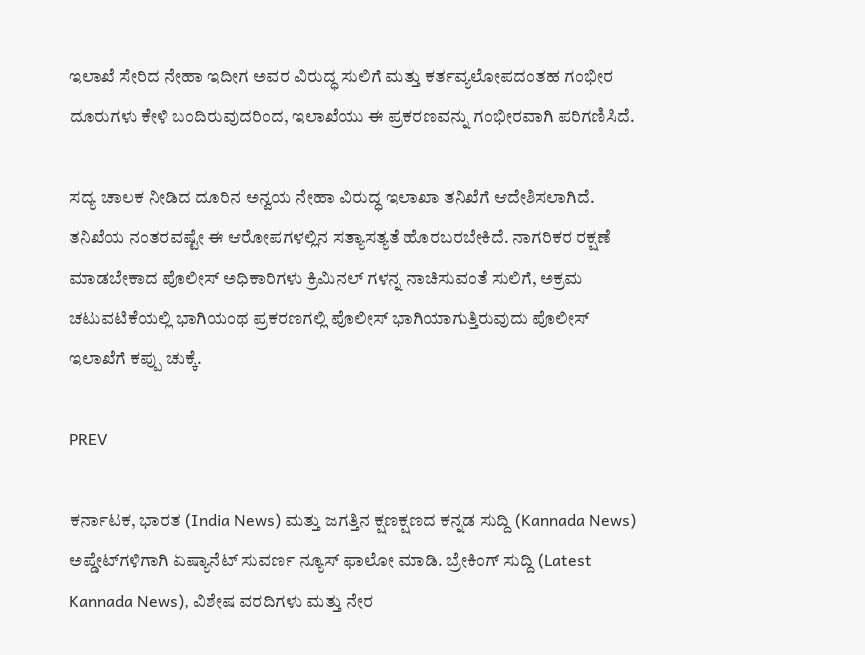ಇಲಾಖೆ ಸೇರಿದ ನೇಹಾ ಇದೀಗ ಅವರ ವಿರುದ್ಧ ಸುಲಿಗೆ ಮತ್ತು ಕರ್ತವ್ಯಲೋಪದಂತಹ ಗಂಭೀರ ದೂರುಗಳು ಕೇಳಿ ಬಂದಿರುವುದರಿಂದ, ಇಲಾಖೆಯು ಈ ಪ್ರಕರಣವನ್ನು ಗಂಭೀರವಾಗಿ ಪರಿಗಣಿಸಿದೆ.

ಸದ್ಯ ಚಾಲಕ ನೀಡಿದ ದೂರಿನ ಅನ್ವಯ ನೇಹಾ ವಿರುದ್ಧ ಇಲಾಖಾ ತನಿಖೆಗೆ ಆದೇಶಿಸಲಾಗಿದೆ. ತನಿಖೆಯ ನಂತರವಷ್ಟೇ ಈ ಆರೋಪಗಳಲ್ಲಿನ ಸತ್ಯಾಸತ್ಯತೆ ಹೊರಬರಬೇಕಿದೆ. ನಾಗರಿಕರ ರಕ್ಷಣೆ ಮಾಡಬೇಕಾದ ಪೊಲೀಸ್ ಅಧಿಕಾರಿಗಳು ಕ್ರಿಮಿನಲ್ ಗಳನ್ನ ನಾಚಿಸುವಂತೆ ಸುಲಿಗೆ, ಅಕ್ರಮ ಚಟುವಟಿಕೆಯಲ್ಲಿ ಭಾಗಿಯಂಥ ಪ್ರಕರಣಗಲ್ಲಿ ಪೊಲೀಸ್ ಭಾಗಿಯಾಗುತ್ತಿರುವುದು ಪೊಲೀಸ್ ಇಲಾಖೆಗೆ ಕಪ್ಪು ಚುಕ್ಕೆ.

PREV

ಕರ್ನಾಟಕ, ಭಾರತ (India News) ಮತ್ತು ಜಗತ್ತಿನ ಕ್ಷಣಕ್ಷಣದ ಕನ್ನಡ ಸುದ್ದಿ (Kannada News) ಅಪ್ಡೇಟ್‌ಗಳಿಗಾಗಿ ಏಷ್ಯಾನೆಟ್ ಸುವರ್ಣ ನ್ಯೂಸ್‌ ಫಾಲೋ ಮಾಡಿ. ಬ್ರೇಕಿಂಗ್ ಸುದ್ದಿ (Latest Kannada News), ವಿಶೇಷ ವರದಿಗಳು ಮತ್ತು ನೇರ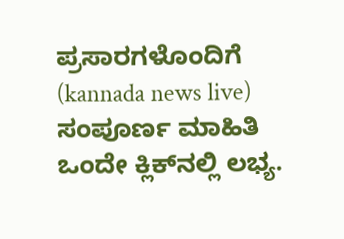ಪ್ರಸಾರಗಳೊಂದಿಗೆ (kannada news live) ಸಂಪೂರ್ಣ ಮಾಹಿತಿ ಒಂದೇ ಕ್ಲಿಕ್‌ನಲ್ಲಿ ಲಭ್ಯ.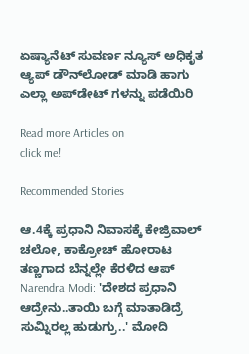ಏಷ್ಯಾನೆಟ್ ಸುವರ್ಣ ನ್ಯೂಸ್ ಅಧಿಕೃತ ಆ್ಯಪ್ ಡೌನ್‌ಲೋಡ್ ಮಾಡಿ ಹಾಗು ಎಲ್ಲಾ ಅಪ್‌ಡೇಟ್ ಗಳನ್ನು ಪಡೆಯಿರಿ

Read more Articles on
click me!

Recommended Stories

ಆ.4ಕ್ಕೆ ಪ್ರಧಾನಿ ನಿವಾಸಕ್ಕೆ ಕೇಜ್ರಿವಾಲ್ ಚಲೋ, ಕಾಕ್ರೋಚ್ ಹೋರಾಟ ತಣ್ಣಗಾದ ಬೆನ್ನಲ್ಲೇ ಕೆರಳಿದ ಆಪ್
Narendra Modi: 'ದೇಶದ ಪ್ರಧಾನಿ ಆದ್ರೇನು..ತಾಯಿ ಬಗ್ಗೆ ಮಾತಾಡಿದ್ರೆ ಸುಮ್ನಿರಲ್ಲ ಹುಡುಗ್ರು..' ಮೋದಿ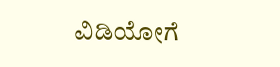ವಿಡಿಯೋಗೆ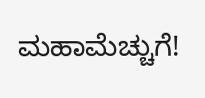ಮಹಾಮೆಚ್ಚುಗೆ!